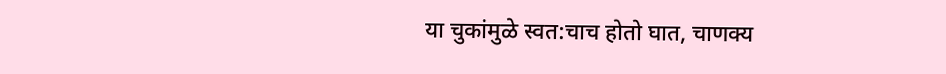या चुकांमुळे स्वत:चाच होतो घात, चाणक्य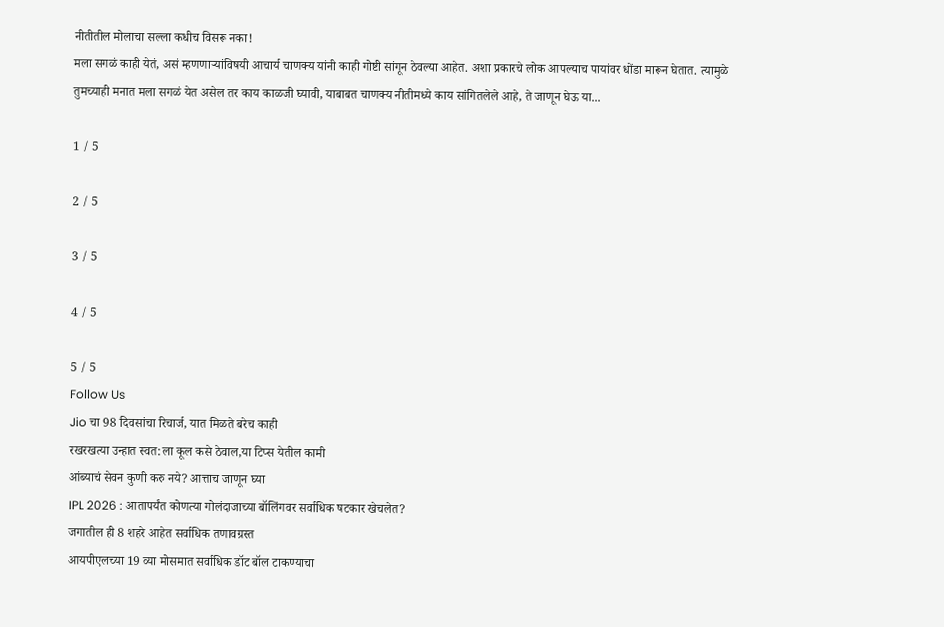नीतीतील मोलाचा सल्ला कधीच विसरू नका!
मला सगळं काही येतं, असं म्हणणाऱ्यांविषयी आचार्य चाणक्य यांनी काही गोष्टी सांगून ठेवल्या आहेत. अशा प्रकारचे लोक आपल्याच पायांवर धोंडा मारून घेतात. त्यामुळे तुमच्याही मनात मला सगळं येत असेल तर काय काळजी घ्यावी, याबाबत चाणक्य नीतीमध्ये काय सांगितलेले आहे, ते जाणून घेऊ या...

1 / 5

2 / 5

3 / 5

4 / 5

5 / 5
Follow Us
Jio चा 98 दिवसांचा रिचार्ज, यात मिळते बरेच काही
रखरखत्या उन्हात स्वत:ला कूल कसे ठेवाल,या टिप्स येतील कामी
आंब्याचं सेवन कुणी करु नये? आत्ताच जाणून घ्या
IPL 2026 : आतापर्यंत कोणत्या गोलंदाजाच्या बॉलिंगवर सर्वाधिक षटकार खेचलेत?
जगातील ही 8 शहरे आहेत सर्वाधिक तणावग्रस्त
आयपीएलच्या 19 व्या मोसमात सर्वाधिक डॉट बॉल टाकण्याचा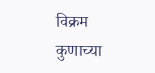विक्रम कुणाच्या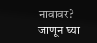नावावर? जाणून घ्या